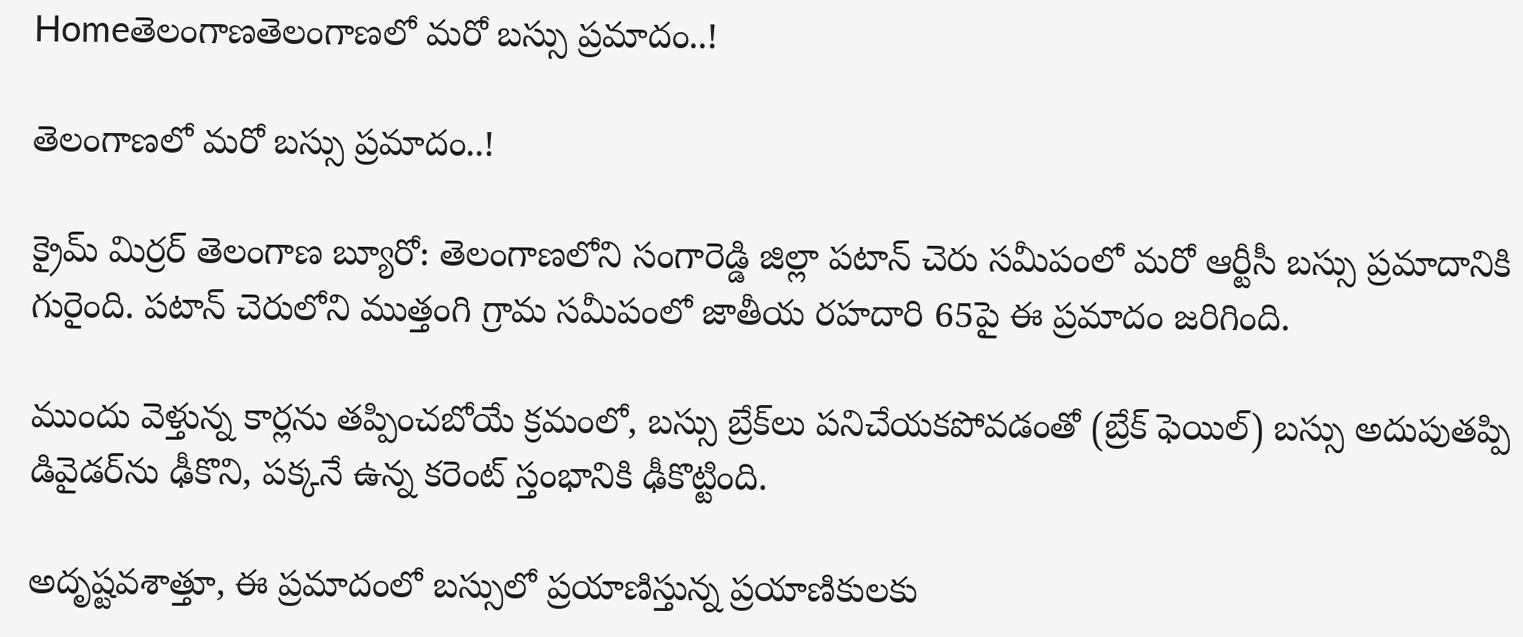Homeతెలంగాణతెలంగాణలో మరో బస్సు ప్రమాదం..!

తెలంగాణలో మరో బస్సు ప్రమాదం..!

క్రైమ్ మిర్రర్ తెలంగాణ బ్యూరో: తెలంగాణలోని సంగారెడ్డి జిల్లా పటాన్ చెరు సమీపంలో మరో ఆర్టీసీ బస్సు ప్రమాదానికి గురైంది. పటాన్ చెరులోని ముత్తంగి గ్రామ సమీపంలో జాతీయ రహదారి 65పై ఈ ప్రమాదం జరిగింది.

ముందు వెళ్తున్న కార్లను తప్పించబోయే క్రమంలో, బస్సు బ్రేక్‌లు పనిచేయకపోవడంతో (బ్రేక్ ఫెయిల్) బస్సు అదుపుతప్పి డివైడర్‌ను ఢీకొని, పక్కనే ఉన్న కరెంట్ స్తంభానికి ఢీకొట్టింది.

అదృష్టవశాత్తూ, ఈ ప్రమాదంలో బస్సులో ప్రయాణిస్తున్న ప్రయాణికులకు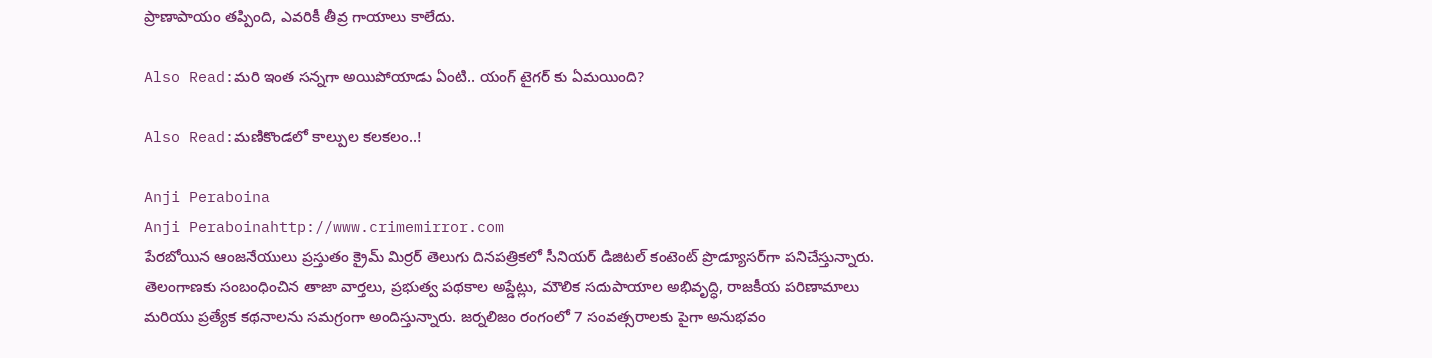ప్రాణాపాయం తప్పింది, ఎవరికీ తీవ్ర గాయాలు కాలేదు.

Also Read:మరి ఇంత సన్నగా అయిపోయాడు ఏంటి.. యంగ్ టైగర్ కు ఏమయింది?

Also Read:మణికొండలో కాల్పుల కలకలం..!

Anji Peraboina
Anji Peraboinahttp://www.crimemirror.com
పేరబోయిన ఆంజనేయులు ప్రస్తుతం క్రైమ్ మిర్రర్ తెలుగు దినపత్రికలో సీనియర్ డిజిటల్ కంటెంట్ ప్రొడ్యూసర్‌గా పనిచేస్తున్నారు. తెలంగాణకు సంబంధించిన తాజా వార్తలు, ప్రభుత్వ పథకాల అప్డేట్లు, మౌలిక సదుపాయాల అభివృద్ధి, రాజకీయ పరిణామాలు మరియు ప్రత్యేక కథనాలను సమగ్రంగా అందిస్తున్నారు. జర్నలిజం రంగంలో 7 సంవత్సరాలకు పైగా అనుభవం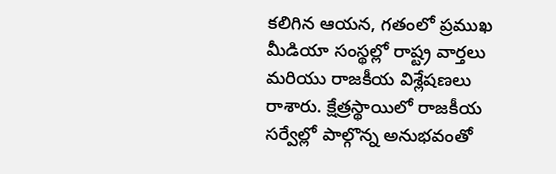కలిగిన ఆయన, గతంలో ప్రముఖ మీడియా సంస్థల్లో రాష్ట్ర వార్తలు మరియు రాజకీయ విశ్లేషణలు రాశారు. క్షేత్రస్థాయిలో రాజకీయ సర్వేల్లో పాల్గొన్న అనుభవంతో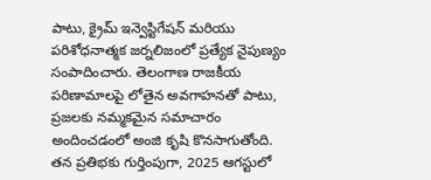పాటు, క్రైమ్ ఇన్వెస్టిగేషన్ మరియు పరిశోధనాత్మక జర్నలిజంలో ప్రత్యేక నైపుణ్యం సంపాదించారు. తెలంగాణ రాజకీయ పరిణామాలపై లోతైన అవగాహనతో పాటు, ప్రజలకు నమ్మకమైన సమాచారం అందించడంలో అంజి కృషి కొనసాగుతోంది. తన ప్రతిభకు గుర్తింపుగా, 2025 ఆగస్టులో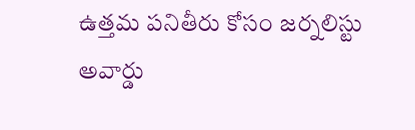ఉత్తమ పనితీరు కోసం జర్నలిస్టు అవార్డు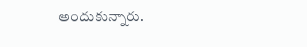అందుకున్నారు.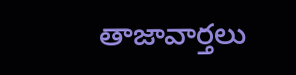తాజావార్తలు